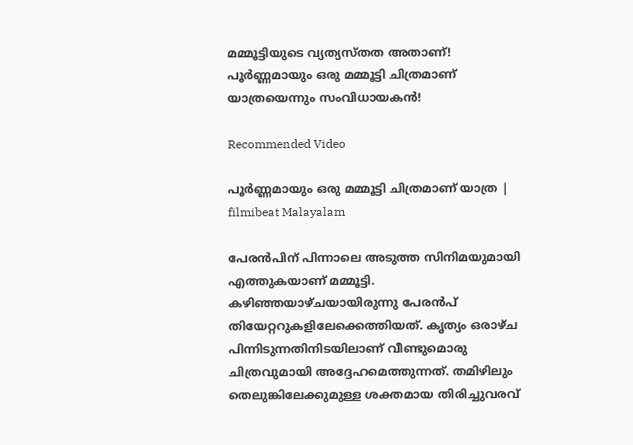മമ്മൂട്ടിയുടെ വ്യത്യസ്തത അതാണ്! പൂര്‍ണ്ണമായും ഒരു മമ്മൂട്ടി ചിത്രമാണ് യാത്രയെന്നും സംവിധായകന്‍!

Recommended Video

പൂര്‍ണ്ണമായും ഒരു മമ്മൂട്ടി ചിത്രമാണ് യാത്ര | filmibeat Malayalam

പേരന്‍പിന് പിന്നാലെ അടുത്ത സിനിമയുമായി എത്തുകയാണ് മമ്മൂട്ടി. കഴിഞ്ഞയാഴ്ചയായിരുന്നു പേരന്‍പ് തിയേറ്ററുകളിലേക്കെത്തിയത്. കൃത്യം ഒരാഴ്ച പിന്നിടുന്നതിനിടയിലാണ് വീണ്ടുമൊരു ചിത്രവുമായി അദ്ദേഹമെത്തുന്നത്. തമിഴിലും തെലുങ്കിലേക്കുമുള്ള ശക്തമായ തിരിച്ചുവരവ്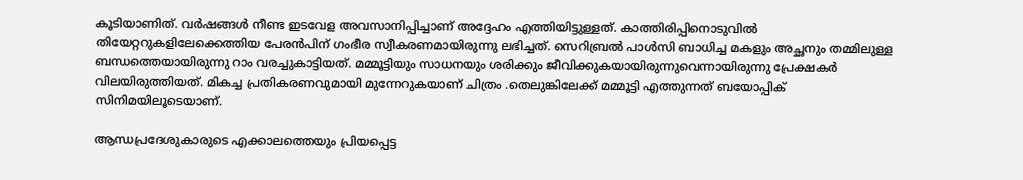കൂടിയാണിത്. വര്‍ഷങ്ങള്‍ നീണ്ട ഇടവേള അവസാനിപ്പിച്ചാണ് അദ്ദേഹം എത്തിയിട്ടുള്ളത്. കാത്തിരിപ്പിനൊടുവില്‍ തിയേറ്ററുകളിലേക്കെത്തിയ പേരന്‍പിന് ഗംഭീര സ്വീകരണമായിരുന്നു ലഭിച്ചത്. സെറിബ്രല്‍ പാള്‍സി ബാധിച്ച മകളും അച്ഛനും തമ്മിലുള്ള ബന്ധത്തെയായിരുന്നു റാം വരച്ചുകാട്ടിയത്. മമ്മൂട്ടിയും സാധനയും ശരിക്കും ജീവിക്കുകയായിരുന്നുവെന്നായിരുന്നു പ്രേക്ഷകര്‍ വിലയിരുത്തിയത്. മികച്ച പ്രതികരണവുമായി മുന്നേറുകയാണ് ചിത്രം .തെലുങ്കിലേക്ക് മമ്മൂട്ടി എത്തുന്നത് ബയോപ്പിക് സിനിമയിലൂടെയാണ്.

ആന്ധപ്രദേശുകാരുടെ എക്കാലത്തെയും പ്രിയപ്പെട്ട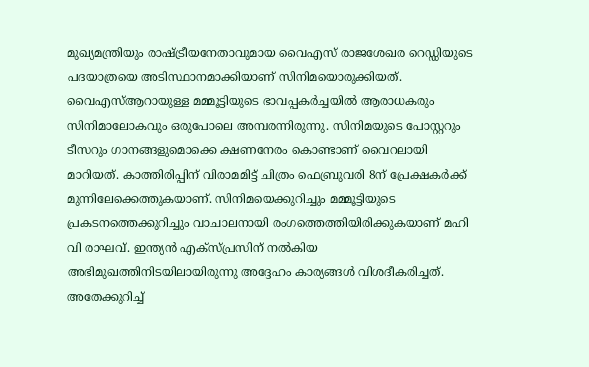മുഖ്യമന്ത്രിയും രാഷ്ട്രീയനേതാവുമായ വൈഎസ് രാജശേഖര റെഡ്ഡിയുടെ പദയാത്രയെ അടിസ്ഥാനമാക്കിയാണ് സിനിമയൊരുക്കിയത്. വൈഎസ്ആറായുള്ള മമ്മൂട്ടിയുടെ ഭാവപ്പകര്‍ച്ചയില്‍ ആരാധകരും സിനിമാലോകവും ഒരുപോലെ അമ്പരന്നിരുന്നു. സിനിമയുടെ പോസ്റ്ററും ടീസറും ഗാനങ്ങളുമൊക്കെ ക്ഷണനേരം കൊണ്ടാണ് വൈറലായി മാറിയത്. കാത്തിരിപ്പിന് വിരാമമിട്ട് ചിത്രം ഫെബ്രുവരി 8ന് പ്രേക്ഷകര്‍ക്ക് മുന്നിലേക്കെത്തുകയാണ്. സിനിമയെക്കുറിച്ചും മമ്മൂട്ടിയുടെ പ്രകടനത്തെക്കുറിച്ചും വാചാലനായി രംഗത്തെത്തിയിരിക്കുകയാണ് മഹി വി രാഘവ്. ഇന്ത്യന്‍ എക്‌സ്പ്രസിന് നല്‍കിയ അഭിമുഖത്തിനിടയിലായിരുന്നു അദ്ദേഹം കാര്യങ്ങള്‍ വിശദീകരിച്ചത്. അതേക്കുറിച്ച്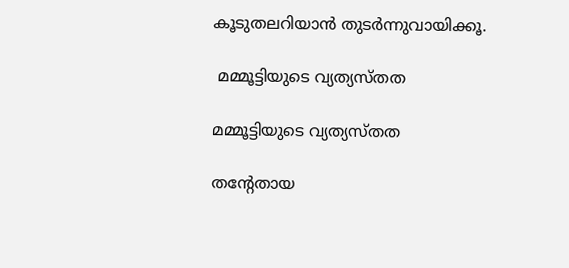കൂടുതലറിയാന്‍ തുടര്‍ന്നുവായിക്കൂ.

 മമ്മൂട്ടിയുടെ വ്യത്യസ്തത

മമ്മൂട്ടിയുടെ വ്യത്യസ്തത

തന്റേതായ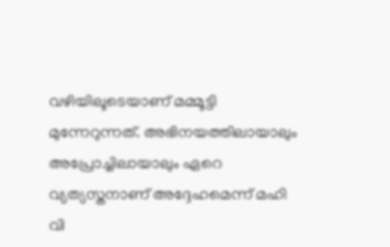വഴിയിലൂടെയാണ് മമ്മൂട്ടി മുന്നേറുന്നത്. അഭിനയത്തിലായാലും അപ്രോച്ചിലായാലും ഏറെ വ്യത്യസ്തനാണ് അദ്ദേഹമെന്ന് മഹി വി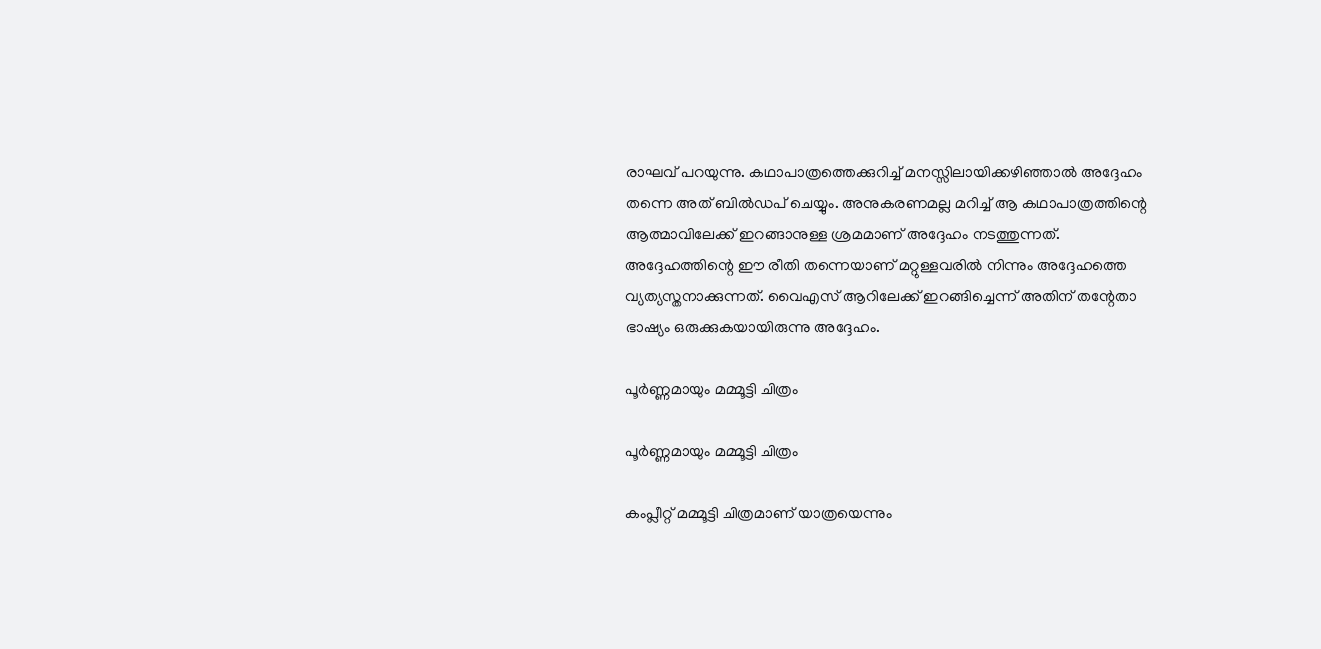രാഘവ് പറയുന്നു. കഥാപാത്രത്തെക്കുറിച്ച് മനസ്സിലായിക്കഴിഞ്ഞാല്‍ അദ്ദേഹം തന്നെ അത് ബില്‍ഡപ് ചെയ്യും. അനുകരണമല്ല മറിച്ച് ആ കഥാപാത്രത്തിന്റെ ആത്മാവിലേക്ക് ഇറങ്ങാനുള്ള ശ്രമമാണ് അദ്ദേഹം നടത്തുന്നത്. അദ്ദേഹത്തിന്റെ ഈ രീതി തന്നെയാണ് മറ്റുള്ളവരില്‍ നിന്നും അദ്ദേഹത്തെ വ്യത്യസ്തനാക്കുന്നത്. വൈഎസ് ആറിലേക്ക് ഇറങ്ങിച്ചെന്ന് അതിന് തന്റേതാ ഭാഷ്യം ഒരുക്കുകയായിരുന്നു അദ്ദേഹം.

പൂര്‍ണ്ണമായും മമ്മൂട്ടി ചിത്രം

പൂര്‍ണ്ണമായും മമ്മൂട്ടി ചിത്രം

കംപ്ലീറ്റ് മമ്മൂട്ടി ചിത്രമാണ് യാത്രയെന്നും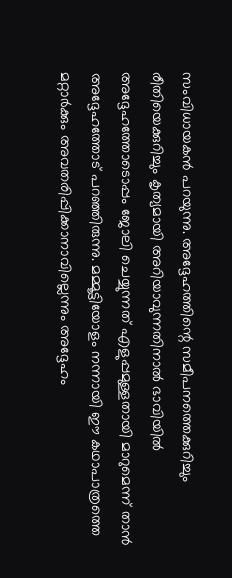സംവിധായകന്‍ പറയുന്നു. അദ്ദേഹത്തിന്റെ സമീപനത്തെക്കുറിച്ചും രീതിയെക്കുറിച്ചും കൃത്യമായി അറിയാവുന്നതിനാല്‍ ഭാവിയില്‍ അദ്ദേഹത്തോടൊപ്പം ജോലി ചെയ്യുന്നത് എളുപ്പമുള്ളതായി മാറുമെന്ന് താന്‍ അദ്ദേഹത്തോട് പറഞ്ഞിരുന്നു. മമ്മൂട്ടിയോളം നന്നായി ഈ കഥാപാത്രത്തെ മറ്റാര്‍ക്കും അവതരിപ്പിക്കാനാവില്ലെന്നും അദ്ദേഹം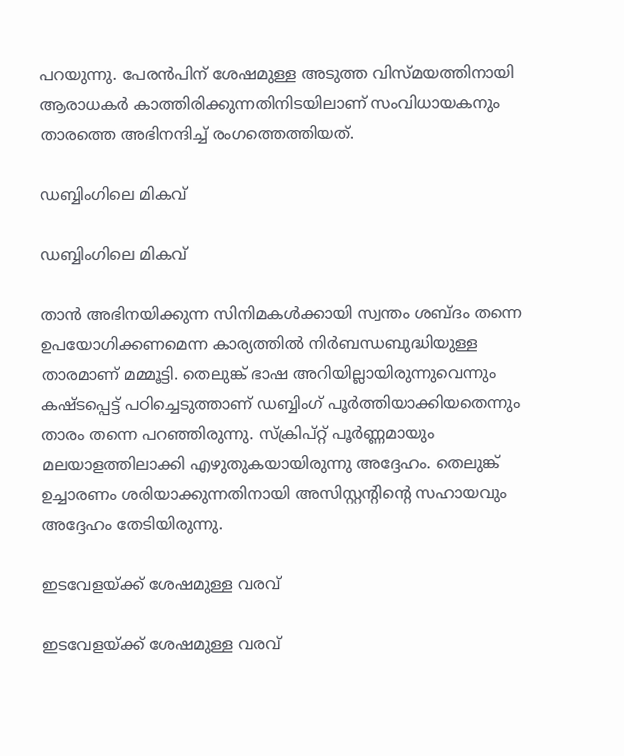പറയുന്നു. പേരന്‍പിന് ശേഷമുള്ള അടുത്ത വിസ്മയത്തിനായി ആരാധകര്‍ കാത്തിരിക്കുന്നതിനിടയിലാണ് സംവിധായകനും താരത്തെ അഭിനന്ദിച്ച് രംഗത്തെത്തിയത്.

ഡബ്ബിംഗിലെ മികവ്

ഡബ്ബിംഗിലെ മികവ്

താന്‍ അഭിനയിക്കുന്ന സിനിമകള്‍ക്കായി സ്വന്തം ശബ്ദം തന്നെ ഉപയോഗിക്കണമെന്ന കാര്യത്തില്‍ നിര്‍ബന്ധബുദ്ധിയുള്ള താരമാണ് മമ്മൂട്ടി. തെലുങ്ക് ഭാഷ അറിയില്ലായിരുന്നുവെന്നും കഷ്ടപ്പെട്ട് പഠിച്ചെടുത്താണ് ഡബ്ബിംഗ് പൂര്‍ത്തിയാക്കിയതെന്നും താരം തന്നെ പറഞ്ഞിരുന്നു. സ്‌ക്രിപ്റ്റ് പൂര്‍ണ്ണമായും മലയാളത്തിലാക്കി എഴുതുകയായിരുന്നു അദ്ദേഹം. തെലുങ്ക് ഉച്ചാരണം ശരിയാക്കുന്നതിനായി അസിസ്റ്റന്റിന്റെ സഹായവും അദ്ദേഹം തേടിയിരുന്നു.

ഇടവേളയ്ക്ക് ശേഷമുള്ള വരവ്

ഇടവേളയ്ക്ക് ശേഷമുള്ള വരവ്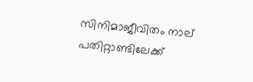സിനിമാജീവിതം നാല് പതിറ്റാണ്ടിലേക്ക്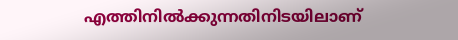എത്തിനില്‍ക്കുന്നതിനിടയിലാണ്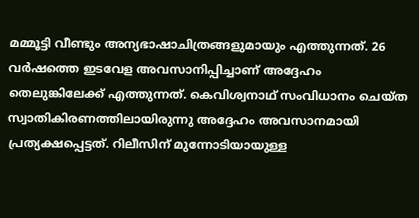മമ്മൂട്ടി വീണ്ടും അന്യഭാഷാചിത്രങ്ങളുമായും എത്തുന്നത്. 26 വര്‍ഷത്തെ ഇടവേള അവസാനിപ്പിച്ചാണ് അദ്ദേഹം തെലുങ്കിലേക്ക് എത്തുന്നത്. കെവിശ്വനാഥ് സംവിധാനം ചെയ്ത സ്വാതികിരണത്തിലായിരുന്നു അദ്ദേഹം അവസാനമായി പ്രത്യക്ഷപ്പെട്ടത്. റിലീസിന് മുന്നോടിയായുള്ള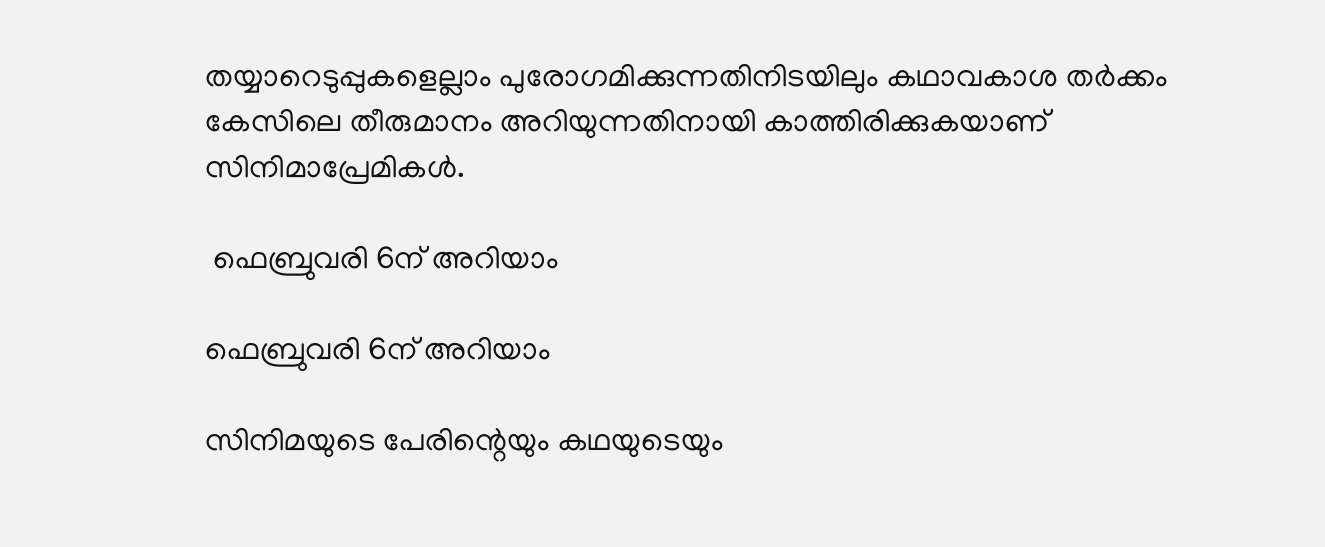തയ്യാറെടുപ്പുകളെല്ലാം പുരോഗമിക്കുന്നതിനിടയിലും കഥാവകാശ തര്‍ക്കം കേസിലെ തീരുമാനം അറിയുന്നതിനായി കാത്തിരിക്കുകയാണ് സിനിമാപ്രേമികള്‍.

 ഫെബ്രുവരി 6ന് അറിയാം

ഫെബ്രുവരി 6ന് അറിയാം

സിനിമയുടെ പേരിന്റെയും കഥയുടെയും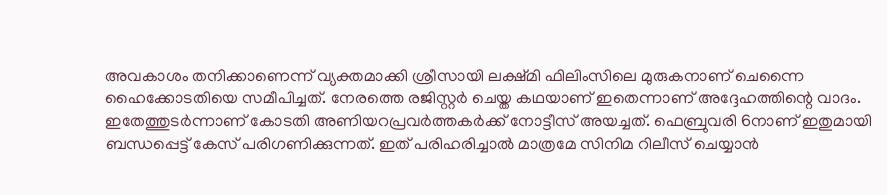അവകാശം തനിക്കാണെന്ന് വ്യക്തമാക്കി ശ്രീസായി ലക്ഷ്മി ഫിലിംസിലെ മുരുകനാണ് ചെന്നൈ ഹൈക്കോടതിയെ സമീപിച്ചത്. നേരത്തെ രജിസ്റ്റര്‍ ചെയ്ത കഥയാണ് ഇതെന്നാണ് അദ്ദേഹത്തിന്റെ വാദം. ഇതേത്തുടര്‍ന്നാണ് കോടതി അണിയറപ്രവര്‍ത്തകര്‍ക്ക് നോട്ടീസ് അയച്ചത്. ഫെബ്രുവരി 6നാണ് ഇതുമായി ബന്ധപ്പെട്ട് കേസ് പരിഗണിക്കുന്നത്. ഇത് പരിഹരിച്ചാല്‍ മാത്രമേ സിനിമ റിലീസ് ചെയ്യാന്‍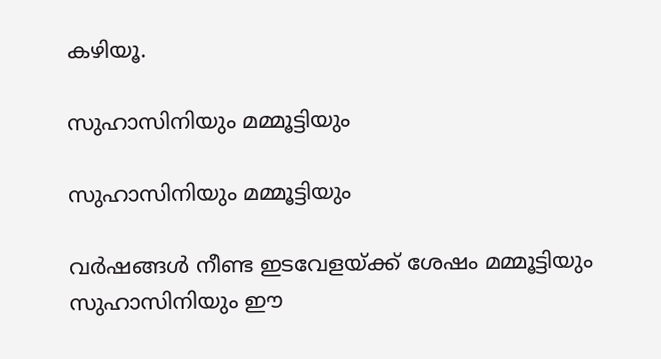കഴിയൂ.

സുഹാസിനിയും മമ്മൂട്ടിയും

സുഹാസിനിയും മമ്മൂട്ടിയും

വര്‍ഷങ്ങള്‍ നീണ്ട ഇടവേളയ്ക്ക് ശേഷം മമ്മൂട്ടിയും സുഹാസിനിയും ഈ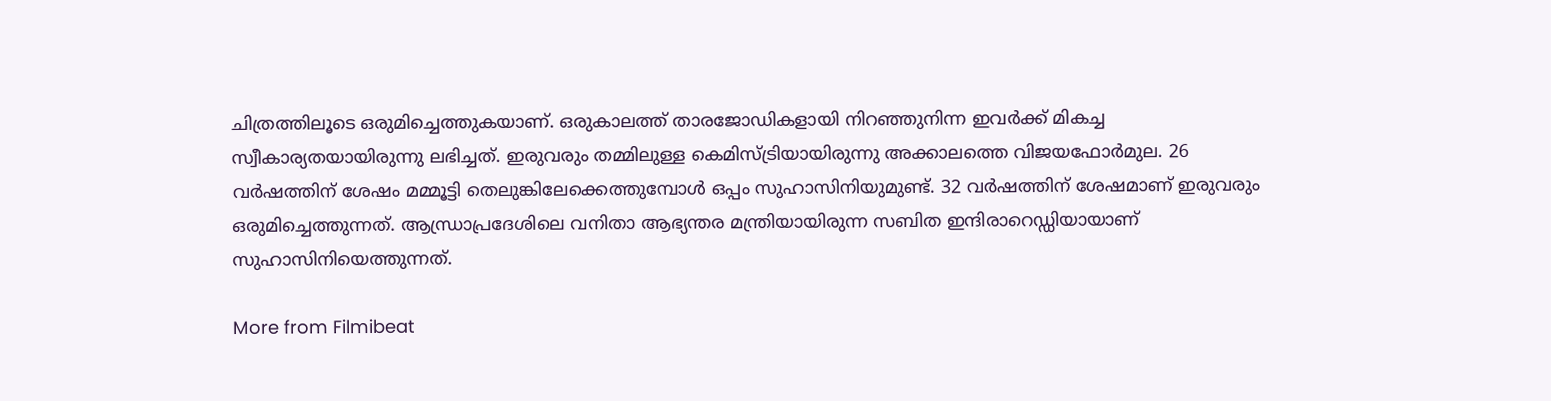ചിത്രത്തിലൂടെ ഒരുമിച്ചെത്തുകയാണ്. ഒരുകാലത്ത് താരജോഡികളായി നിറഞ്ഞുനിന്ന ഇവര്‍ക്ക് മികച്ച സ്വീകാര്യതയായിരുന്നു ലഭിച്ചത്. ഇരുവരും തമ്മിലുള്ള കെമിസ്ട്രിയായിരുന്നു അക്കാലത്തെ വിജയഫോര്‍മുല. 26 വര്‍ഷത്തിന് ശേഷം മമ്മൂട്ടി തെലുങ്കിലേക്കെത്തുമ്പോള്‍ ഒപ്പം സുഹാസിനിയുമുണ്ട്. 32 വര്‍ഷത്തിന് ശേഷമാണ് ഇരുവരും ഒരുമിച്ചെത്തുന്നത്. ആന്ധ്രാപ്രദേശിലെ വനിതാ ആഭ്യന്തര മന്ത്രിയായിരുന്ന സബിത ഇന്ദിരാറെഡ്ഡിയായാണ് സുഹാസിനിയെത്തുന്നത്.

More from Filmibeat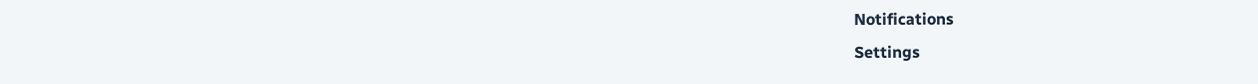Notifications
Settings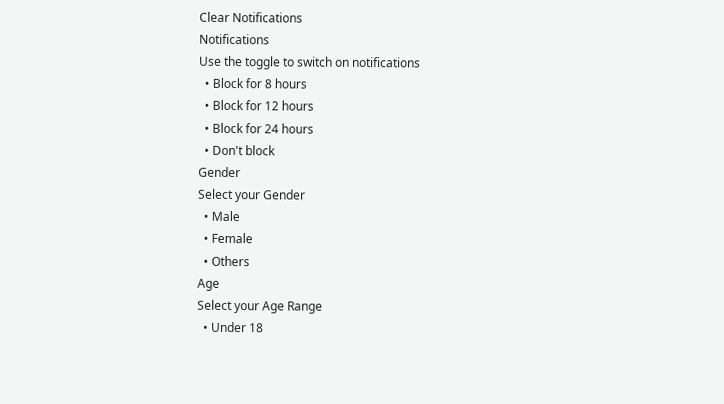Clear Notifications
Notifications
Use the toggle to switch on notifications
  • Block for 8 hours
  • Block for 12 hours
  • Block for 24 hours
  • Don't block
Gender
Select your Gender
  • Male
  • Female
  • Others
Age
Select your Age Range
  • Under 18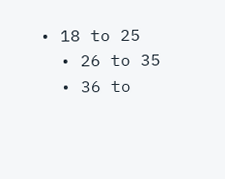• 18 to 25
  • 26 to 35
  • 36 to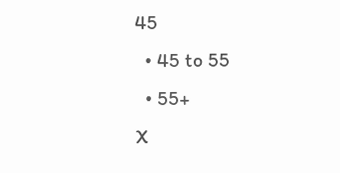45
  • 45 to 55
  • 55+
X